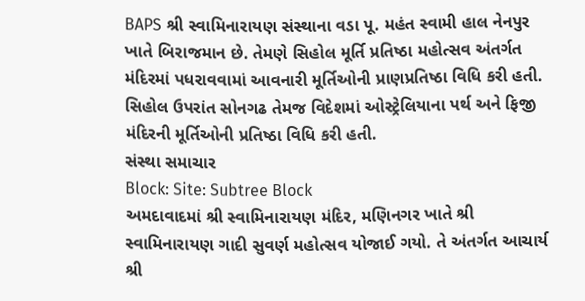BAPS શ્રી સ્વામિનારાયણ સંસ્થાના વડા પૂ. મહંત સ્વામી હાલ નેનપુર ખાતે બિરાજમાન છે. તેમણે સિહોલ મૂર્તિ પ્રતિષ્ઠા મહોત્સવ અંતર્ગત મંદિરમાં પધરાવવામાં આવનારી મૂર્તિઓની પ્રાણપ્રતિષ્ઠા વિધિ કરી હતી. સિહોલ ઉપરાંત સોનગઢ તેમજ વિદેશમાં ઓસ્ટ્રેલિયાના પર્થ અને ફિજી મંદિરની મૂર્તિઓની પ્રતિષ્ઠા વિધિ કરી હતી.
સંસ્થા સમાચાર
Block: Site: Subtree Block
અમદાવાદમાં શ્રી સ્વામિનારાયણ મંદિર, મણિનગર ખાતે શ્રી સ્વામિનારાયણ ગાદી સુવર્ણ મહોત્સવ યોજાઈ ગયો. તે અંતર્ગત આચાર્ય શ્રી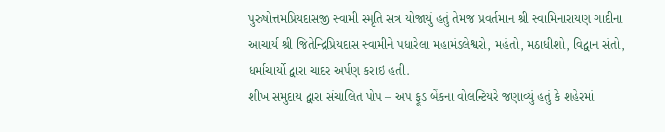પુરુષોત્તમપ્રિયદાસજી સ્વામી સ્મૃતિ સત્ર યોજાયું હતું તેમજ પ્રવર્તમાન શ્રી સ્વામિનારાયણ ગાદીના આચાર્ય શ્રી જિતેન્દ્રિપ્રિયદાસ સ્વામીને પધારેલા મહામંડલેશ્વરો, મહંતો, મઠાધીશો, વિદ્વાન સંતો, ધર્માચાર્યો દ્વારા ચાદર અર્પણ કરાઇ હતી.
શીખ સમુદાય દ્વારા સંચાલિત પોપ – અપ ફૂડ બેંકના વોલન્ટિયરે જણાવ્યું હતું કે શહેરમાં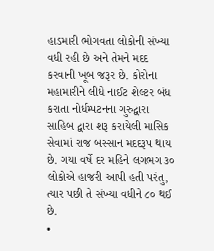હાડમારી ભોગવતા લોકોની સંખ્યા વધી રહી છે અને તેમને મદદ કરવાની ખૂબ જરૂર છે. કોરોના મહામારીને લીધે નાઈટ શેલ્ટર બંધ કરાતા નોર્ધમ્પટનના ગુરુદ્વારા સાહિબ દ્વારા શરૂ કરાયેલી માસિક સેવામાં રાજ બસ્સાન મદદરૂપ થાય છે. ગયા વર્ષે દર મહિને લગભગ ૩૦ લોકોએ હાજરી આપી હતી પરંતુ, ત્યાર પછી તે સંખ્યા વધીને ૮૦ થઈ છે.
•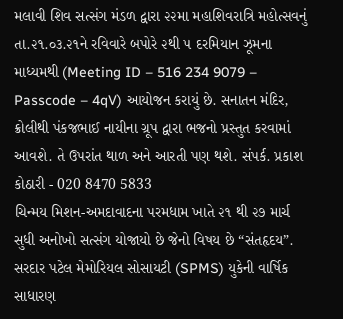મલાવી શિવ સત્સંગ મંડળ દ્વારા ૨૨મા મહાશિવરાત્રિ મહોત્સવનું તા.૨૧.૦૩.૨૧ને રવિવારે બપોરે ૨થી ૫ દરમિયાન ઝૂમના માધ્યમથી (Meeting ID – 516 234 9079 – Passcode – 4qV) આયોજન કરાયું છે. સનાતન મંદિર, ક્રોલીથી પંકજભાઈ નાયીના ગ્રૂપ દ્વારા ભજનો પ્રસ્તુત કરવામાં આવશે. તે ઉપરાંત થાળ અને આરતી પણ થશે. સંપર્ક. પ્રકાશ કોઠારી - 020 8470 5833
ચિન્મય મિશન-અમદાવાદના પરમધામ ખાતે ૨૧ થી ૨૭ માર્ચ સુધી અનોખો સત્સંગ યોજાયો છે જેનો વિષય છે “સંતહૃદય”.
સરદાર પટેલ મેમોરિયલ સોસાયટી (SPMS) યુકેની વાર્ષિક સાધારણ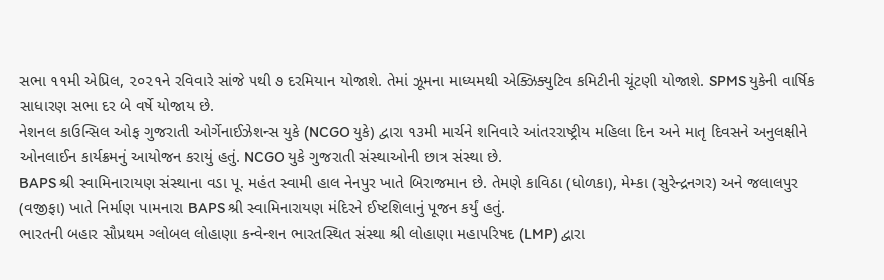સભા ૧૧મી એપ્રિલ, ૨૦૨૧ને રવિવારે સાંજે ૫થી ૭ દરમિયાન યોજાશે. તેમાં ઝૂમના માધ્યમથી એક્ઝિક્યુટિવ કમિટીની ચૂંટણી યોજાશે. SPMS યુકેની વાર્ષિક સાધારણ સભા દર બે વર્ષે યોજાય છે.
નેશનલ કાઉન્સિલ ઓફ ગુજરાતી ઓર્ગેનાઈઝેશન્સ યુકે (NCGO યુકે) દ્વારા ૧૩મી માર્ચને શનિવારે આંતરરાષ્ટ્રીય મહિલા દિન અને માતૃ દિવસને અનુલક્ષીને ઓનલાઈન કાર્યક્રમનું આયોજન કરાયું હતું. NCGO યુકે ગુજરાતી સંસ્થાઓની છાત્ર સંસ્થા છે.
BAPS શ્રી સ્વામિનારાયણ સંસ્થાના વડા પૂ. મહંત સ્વામી હાલ નેનપુર ખાતે બિરાજમાન છે. તેમણે કાવિઠા (ધોળકા), મેમ્કા (સુરેન્દ્રનગર) અને જલાલપુર (વજીફા) ખાતે નિર્માણ પામનારા BAPS શ્રી સ્વામિનારાયણ મંદિરને ઈષ્ટશિલાનું પૂજન કર્યું હતું.
ભારતની બહાર સૌપ્રથમ ગ્લોબલ લોહાણા કન્વેન્શન ભારતસ્થિત સંસ્થા શ્રી લોહાણા મહાપરિષદ (LMP) દ્વારા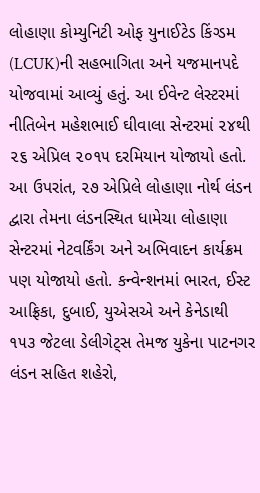લોહાણા કોમ્યુનિટી ઓફ યુનાઈટેડ કિંગ્ડમ (LCUK)ની સહભાગિતા અને યજમાનપદે યોજવામાં આવ્યું હતું. આ ઈવેન્ટ લેસ્ટરમાં નીતિબેન મહેશભાઈ ઘીવાલા સેન્ટરમાં ૨૪થી ૨૬ એપ્રિલ ૨૦૧૫ દરમિયાન યોજાયો હતો. આ ઉપરાંત, ૨૭ એપ્રિલે લોહાણા નોર્થ લંડન દ્વારા તેમના લંડનસ્થિત ધામેચા લોહાણા સેન્ટરમાં નેટવર્કિંગ અને અભિવાદન કાર્યક્રમ પણ યોજાયો હતો. કન્વેન્શનમાં ભારત, ઈસ્ટ આફ્રિકા, દુબાઈ, યુએસએ અને કેનેડાથી ૧૫૩ જેટલા ડેલીગેટ્સ તેમજ યુકેના પાટનગર લંડન સહિત શહેરો,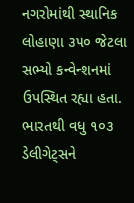નગરોમાંથી સ્થાનિક લોહાણા ૩૫૦ જેટલા સભ્યો કન્વેન્શનમાં ઉપસ્થિત રહ્યા હતા. ભારતથી વધુ ૧૦૩ ડેલીગેટ્સને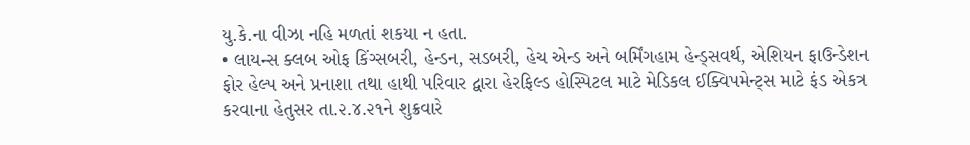યુ.કે.ના વીઝા નહિ મળતાં શકયા ન હતા.
• લાયન્સ ક્લબ ઓફ કિંગ્સબરી, હેન્ડન, સડબરી, હેચ એન્ડ અને બર્મિંગહામ હેન્ડ્સવર્થ, એશિયન ફાઉન્ડેશન ફોર હેલ્પ અને પ્રનાશા તથા હાથી પરિવાર દ્વારા હેરફિલ્ડ હોસ્પિટલ માટે મેડિકલ ઈક્વિપમેન્ટ્સ માટે ફંડ એકત્ર કરવાના હેતુસર તા.૨.૪.૨૧ને શુક્રવારે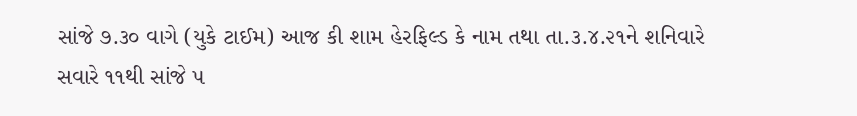સાંજે ૭.૩૦ વાગે (યુકે ટાઈમ) આજ કી શામ હેરફિલ્ડ કે નામ તથા તા.૩.૪.૨૧ને શનિવારે સવારે ૧૧થી સાંજે ૫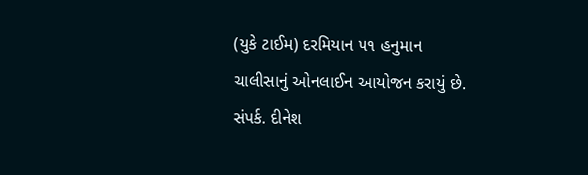(યુકે ટાઈમ) દરમિયાન ૫૧ હનુમાન ચાલીસાનું ઓનલાઈન આયોજન કરાયું છે. સંપર્ક. દીનેશ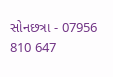સોનછત્રા - 07956 810 647